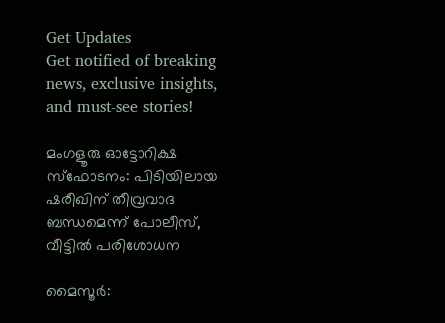Get Updates
Get notified of breaking news, exclusive insights, and must-see stories!

മംഗളൂരു ഓട്ടോറിക്ഷ സ്‌ഫോടനം: പിടിയിലായ ഷരീഖിന് തീവ്രവാദ ബന്ധമെന്ന് പോലീസ്, വീട്ടിൽ പരിശോധന

മൈസൂര്‍: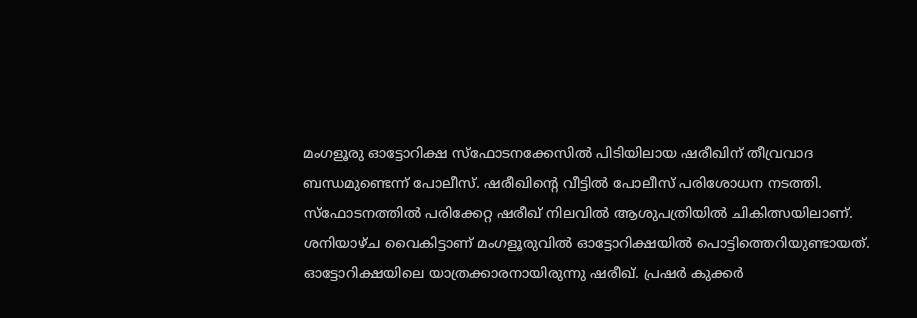മംഗളൂരു ഓട്ടോറിക്ഷ സ്‌ഫോടനക്കേസില്‍ പിടിയിലായ ഷരീഖിന് തീവ്രവാദ ബന്ധമുണ്ടെന്ന് പോലീസ്. ഷരീഖിന്റെ വീട്ടില്‍ പോലീസ് പരിശോധന നടത്തി. സ്‌ഫോടനത്തില്‍ പരിക്കേറ്റ ഷരീഖ് നിലവില്‍ ആശുപത്രിയില്‍ ചികിത്സയിലാണ്. ശനിയാഴ്ച വൈകിട്ടാണ് മംഗളൂരുവില്‍ ഓട്ടോറിക്ഷയില്‍ പൊട്ടിത്തെറിയുണ്ടായത്. ഓട്ടോറിക്ഷയിലെ യാത്രക്കാരനായിരുന്നു ഷരീഖ്. പ്രഷര്‍ കുക്കര്‍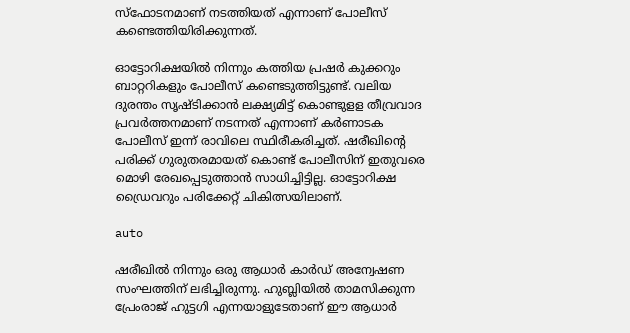സ്‌ഫോടനമാണ് നടത്തിയത് എന്നാണ് പോലീസ് കണ്ടെത്തിയിരിക്കുന്നത്.

ഓട്ടോറിക്ഷയില്‍ നിന്നും കത്തിയ പ്രഷര്‍ കുക്കറും ബാറ്ററികളും പോലീസ് കണ്ടെടുത്തിട്ടുണ്ട്. വലിയ ദുരന്തം സൃഷ്ടിക്കാന്‍ ലക്ഷ്യമിട്ട് കൊണ്ടുളള തീവ്രവാദ പ്രവര്‍ത്തനമാണ് നടന്നത് എന്നാണ് കര്‍ണാടക പോലീസ് ഇന്ന് രാവിലെ സ്ഥിരീകരിച്ചത്. ഷരീഖിന്റെ പരിക്ക് ഗുരുതരമായത് കൊണ്ട് പോലീസിന് ഇതുവരെ മൊഴി രേഖപ്പെടുത്താന്‍ സാധിച്ചിട്ടില്ല. ഓട്ടോറിക്ഷ ഡ്രൈവറും പരിക്കേറ്റ് ചികിത്സയിലാണ്.

auto

ഷരീഖില്‍ നിന്നും ഒരു ആധാര്‍ കാര്‍ഡ് അന്വേഷണ സംഘത്തിന് ലഭിച്ചിരുന്നു. ഹുബ്ലിയില്‍ താമസിക്കുന്ന പ്രേംരാജ് ഹുട്ടഗി എന്നയാളുടേതാണ് ഈ ആധാര്‍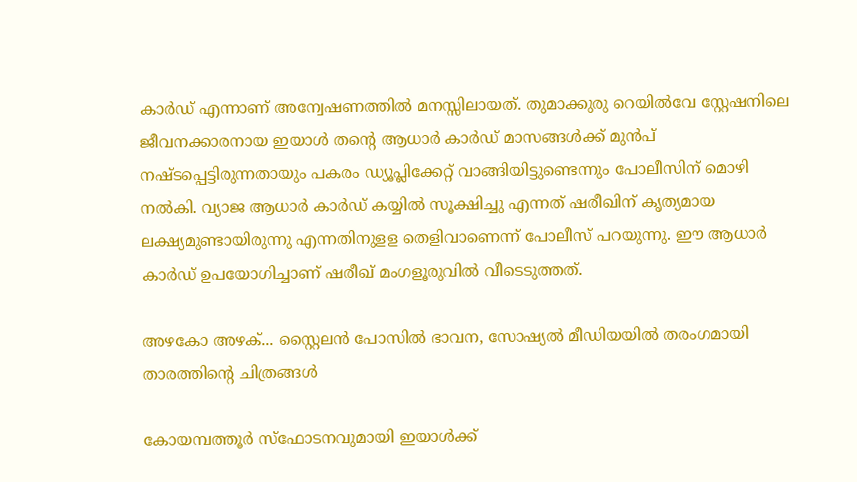കാര്‍ഡ് എന്നാണ് അന്വേഷണത്തില്‍ മനസ്സിലായത്. തുമാക്കുരു റെയില്‍വേ സ്റ്റേഷനിലെ ജീവനക്കാരനായ ഇയാള്‍ തന്റെ ആധാര്‍ കാര്‍ഡ് മാസങ്ങള്‍ക്ക് മുന്‍പ് നഷ്ടപ്പെട്ടിരുന്നതായും പകരം ഡ്യൂപ്ലിക്കേറ്റ് വാങ്ങിയിട്ടുണ്ടെന്നും പോലീസിന് മൊഴി നല്‍കി. വ്യാജ ആധാര്‍ കാര്‍ഡ് കയ്യില്‍ സൂക്ഷിച്ചു എന്നത് ഷരീഖിന് കൃത്യമായ ലക്ഷ്യമുണ്ടായിരുന്നു എന്നതിനുളള തെളിവാണെന്ന് പോലീസ് പറയുന്നു. ഈ ആധാര്‍ കാര്‍ഡ് ഉപയോഗിച്ചാണ് ഷരീഖ് മംഗളൂരുവില്‍ വീടെടുത്തത്.

അഴകോ അഴക്... സ്റ്റൈലൻ പോസിൽ ഭാവന, സോഷ്യൽ മീഡിയയിൽ തരംഗമായി താരത്തിന്റെ ചിത്രങ്ങൾ

കോയമ്പത്തൂര്‍ സ്‌ഫോടനവുമായി ഇയാള്‍ക്ക്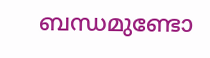ബന്ധമുണ്ടോ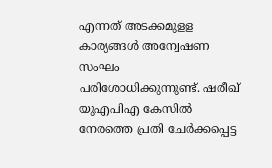എന്നത് അടക്കമുളള കാര്യങ്ങള്‍ അന്വേഷണ സംഘം പരിശോധിക്കുന്നുണ്ട്. ഷരീഖ് യുഎപിഎ കേസില്‍ നേരത്തെ പ്രതി ചേര്‍ക്കപ്പെട്ട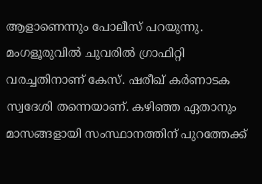ആളാണെന്നും പോലീസ് പറയുന്നു. മംഗളൂരുവില്‍ ചുവരില്‍ ഗ്രാഫിറ്റി വരച്ചതിനാണ് കേസ്. ഷരീഖ് കര്‍ണാടക സ്വദേശി തന്നെയാണ്. കഴിഞ്ഞ ഏതാനും മാസങ്ങളായി സംസ്ഥാനത്തിന് പുറത്തേക്ക്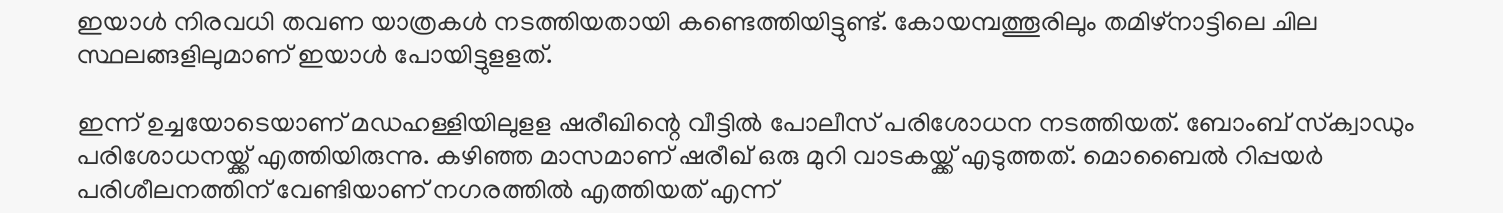ഇയാള്‍ നിരവധി തവണ യാത്രകള്‍ നടത്തിയതായി കണ്ടെത്തിയിട്ടുണ്ട്. കോയമ്പത്തൂരിലും തമിഴ്‌നാട്ടിലെ ചില സ്ഥലങ്ങളിലുമാണ് ഇയാള്‍ പോയിട്ടുളളത്.

ഇന്ന് ഉച്ചയോടെയാണ് മഡഹള്ളിയിലുളള ഷരീഖിന്റെ വീട്ടില്‍ പോലീസ് പരിശോധന നടത്തിയത്. ബോംബ് സ്‌ക്വാഡും പരിശോധനയ്ക്ക് എത്തിയിരുന്നു. കഴിഞ്ഞ മാസമാണ് ഷരീഖ് ഒരു മുറി വാടകയ്ക്ക് എടുത്തത്. മൊബൈല്‍ റിപ്പയര്‍ പരിശീലനത്തിന് വേണ്ടിയാണ് നഗരത്തില്‍ എത്തിയത് എന്ന്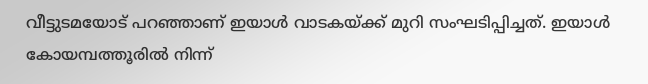വീട്ടുടമയോട് പറഞ്ഞാണ് ഇയാള്‍ വാടകയ്ക്ക് മുറി സംഘടിപ്പിച്ചത്. ഇയാള്‍ കോയമ്പത്തൂരില്‍ നിന്ന്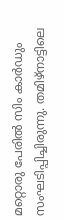മറ്റൊരു പേരില്‍ സിം കാര്‍ഡും സംഘടിപ്പിച്ചിരുന്നു. തമിഴ്‌നാട്ടിലെ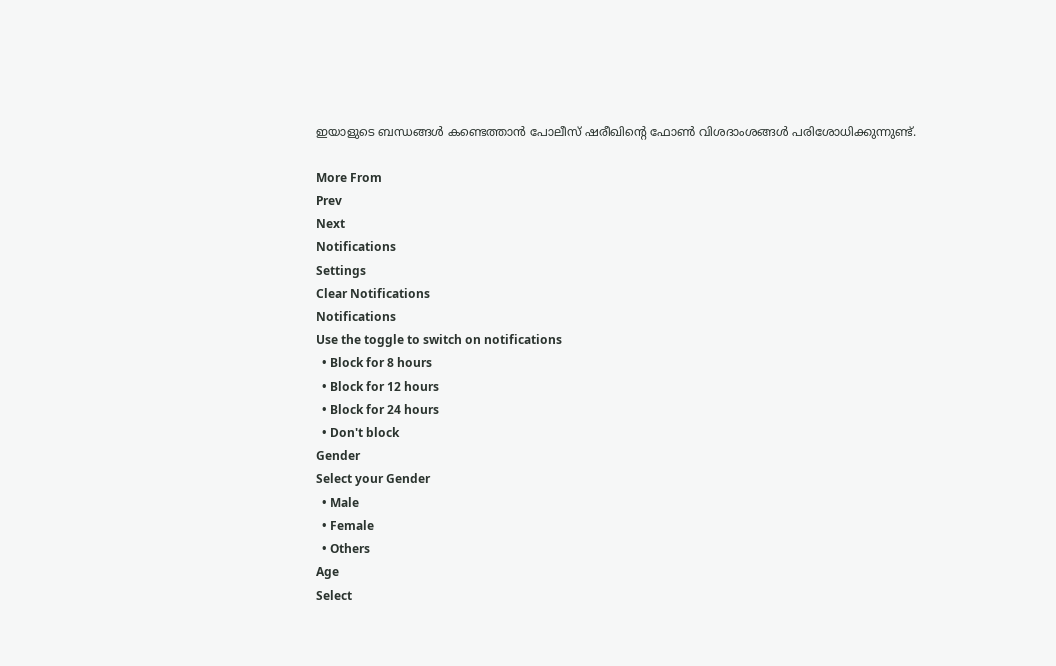ഇയാളുടെ ബന്ധങ്ങള്‍ കണ്ടെത്താന്‍ പോലീസ് ഷരീഖിന്റെ ഫോണ്‍ വിശദാംശങ്ങള്‍ പരിശോധിക്കുന്നുണ്ട്.

More From
Prev
Next
Notifications
Settings
Clear Notifications
Notifications
Use the toggle to switch on notifications
  • Block for 8 hours
  • Block for 12 hours
  • Block for 24 hours
  • Don't block
Gender
Select your Gender
  • Male
  • Female
  • Others
Age
Select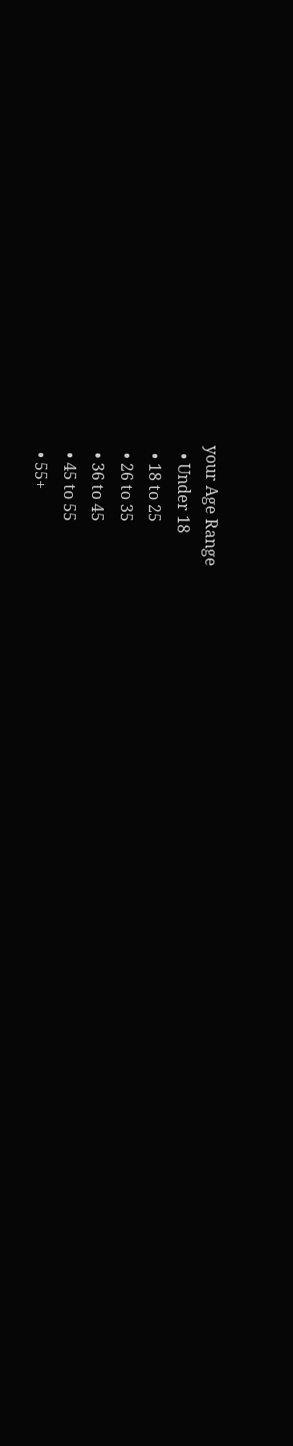your Age Range
  • Under 18
  • 18 to 25
  • 26 to 35
  • 36 to 45
  • 45 to 55
  • 55+